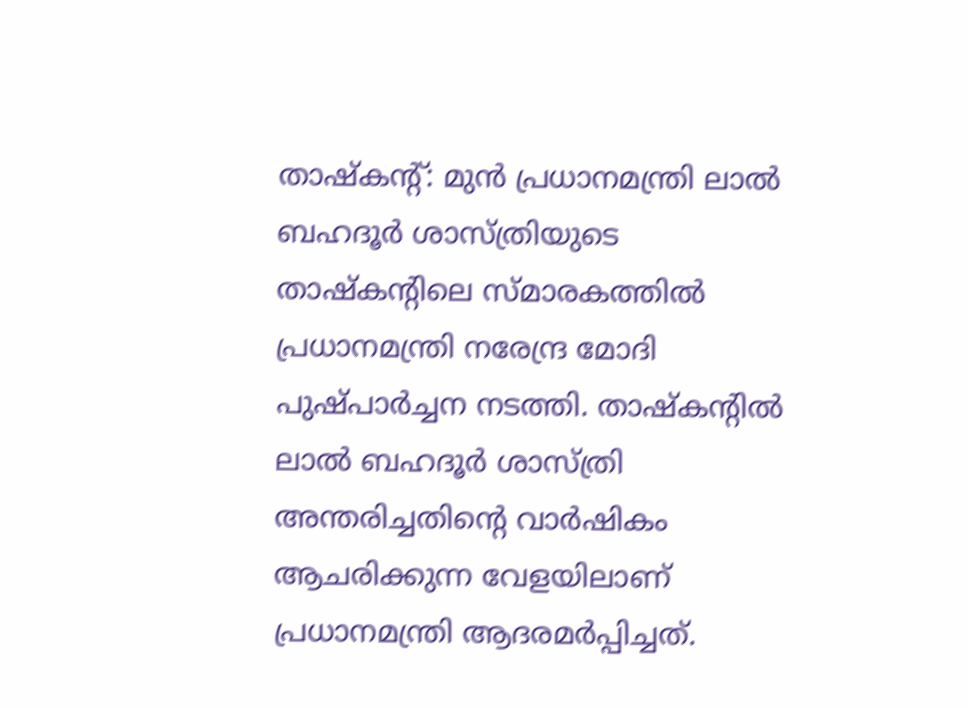താഷ്കൻ്റ്: മുൻ പ്രധാനമന്ത്രി ലാൽ ബഹദൂർ ശാസ്ത്രിയുടെ താഷ്കൻ്റിലെ സ്മാരകത്തിൽ പ്രധാനമന്ത്രി നരേന്ദ്ര മോദി പുഷ്പാർച്ചന നടത്തി. താഷ്കൻ്റിൽ ലാൽ ബഹദൂർ ശാസ്ത്രി അന്തരിച്ചതിൻ്റെ വാർഷികം ആചരിക്കുന്ന വേളയിലാണ് പ്രധാനമന്ത്രി ആദരമർപ്പിച്ചത്.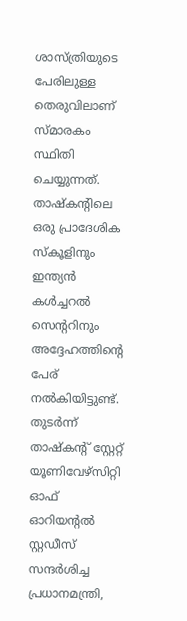ശാസ്ത്രിയുടെ പേരിലുള്ള തെരുവിലാണ് സ്മാരകം സ്ഥിതി ചെയ്യുന്നത്. താഷ്കൻ്റിലെ ഒരു പ്രാദേശിക സ്കൂളിനും ഇന്ത്യൻ കൾച്ചറൽ സെൻ്ററിനും അദ്ദേഹത്തിൻ്റെ പേര് നൽകിയിട്ടുണ്ട്.
തുടർന്ന് താഷ്കൻ്റ് സ്റ്റേറ്റ് യൂണിവേഴ്സിറ്റി ഓഫ് ഓറിയൻ്റൽ സ്റ്റഡീസ് സന്ദർശിച്ച പ്രധാനമന്ത്രി,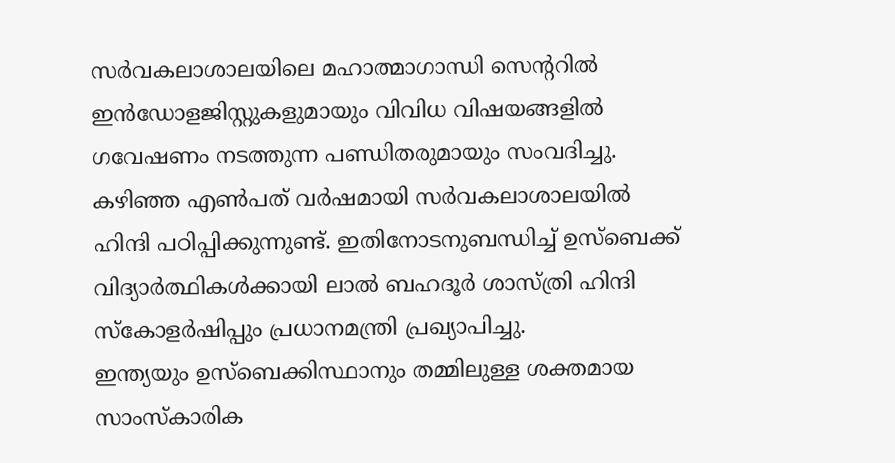സർവകലാശാലയിലെ മഹാത്മാഗാന്ധി സെൻ്ററിൽ ഇൻഡോളജിസ്റ്റുകളുമായും വിവിധ വിഷയങ്ങളിൽ ഗവേഷണം നടത്തുന്ന പണ്ഡിതരുമായും സംവദിച്ചു.
കഴിഞ്ഞ എൺപത് വർഷമായി സർവകലാശാലയിൽ ഹിന്ദി പഠിപ്പിക്കുന്നുണ്ട്. ഇതിനോടനുബന്ധിച്ച് ഉസ്ബെക്ക് വിദ്യാർത്ഥികൾക്കായി ലാൽ ബഹദൂർ ശാസ്ത്രി ഹിന്ദി സ്കോളർഷിപ്പും പ്രധാനമന്ത്രി പ്രഖ്യാപിച്ചു.
ഇന്ത്യയും ഉസ്ബെക്കിസ്ഥാനും തമ്മിലുള്ള ശക്തമായ സാംസ്കാരിക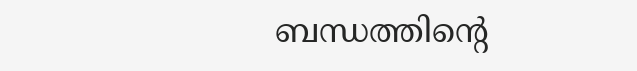ബന്ധത്തിൻ്റെ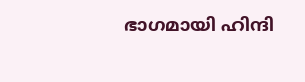ഭാഗമായി ഹിന്ദി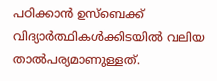പഠിക്കാൻ ഉസ്ബെക്ക് വിദ്യാർത്ഥികൾക്കിടയിൽ വലിയ താൽപര്യമാണുള്ളത്.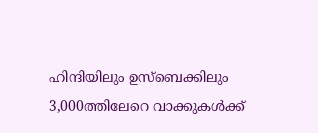ഹിന്ദിയിലും ഉസ്ബെക്കിലും 3,000ത്തിലേറെ വാക്കുകൾക്ക്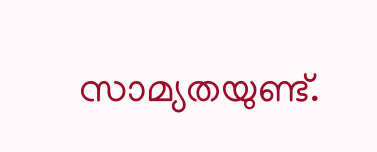സാമ്യതയുണ്ട്.